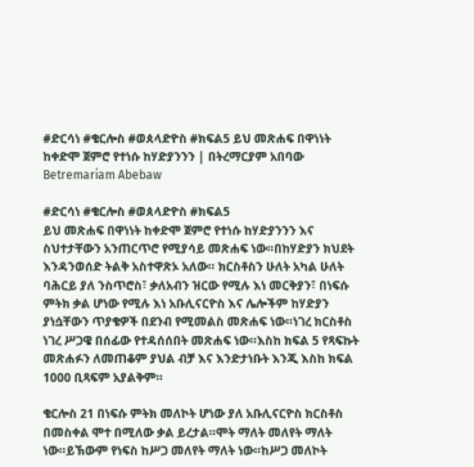#ድርሳነ #ቄርሎስ #ወጰላድዮስ #ክፍል5 ይህ መጽሐፍ በዋነነት ከቀድሞ ጀምሮ የተነሱ ከሃድያንንን | በትረማርያም አበባው Betremariam Abebaw

#ድርሳነ #ቄርሎስ #ወጰላድዮስ #ክፍል5
ይህ መጽሐፍ በዋነነት ከቀድሞ ጀምሮ የተነሱ ከሃድያንንን እና ስህተታቸውን አንጠርጥሮ የሚያሳይ መጽሐፍ ነው።በከሃድያን ክህደት እንዳንወሰድ ትልቅ አስተዋጽኦ አለው። ክርስቶስን ሁለት አካል ሁለት ባሕርይ ያለ ንስጥሮስ፣ ቃለአብን ዝርው የሚሉ እነ መርቅያን፣ በነፍሱ ምትክ ቃል ሆነው የሚሉ እነ አቡሊናርዮስ እና ሌሎችም ከሃድያን ያነሷቸውን ጥያቄዎች በደንብ የሚመልስ መጽሐፍ ነው።ነገረ ክርስቶስ ነገረ ሥጋዌ በሰፊው የተዳሰሰበት መጽሐፍ ነው።እስከ ክፍል 5 የጻፍኩት መጽሐፉን ለመጠቆም ያህል ብቻ እና እንድታነቡት እንጂ እስከ ክፍል 1000 ቢጻፍም አያልቅም።

ቄርሎስ 21 በነፍሱ ምትክ መለኮት ሆነው ያለ አቡሊናርዮስ ክርስቶስ በመስቀል ሞተ በሚለው ቃል ይረታል።ሞት ማለት መለየት ማለት ነው።ይኽውም የነፍስ ከሥጋ መለየት ማለት ነው።ከሥጋ መለኮት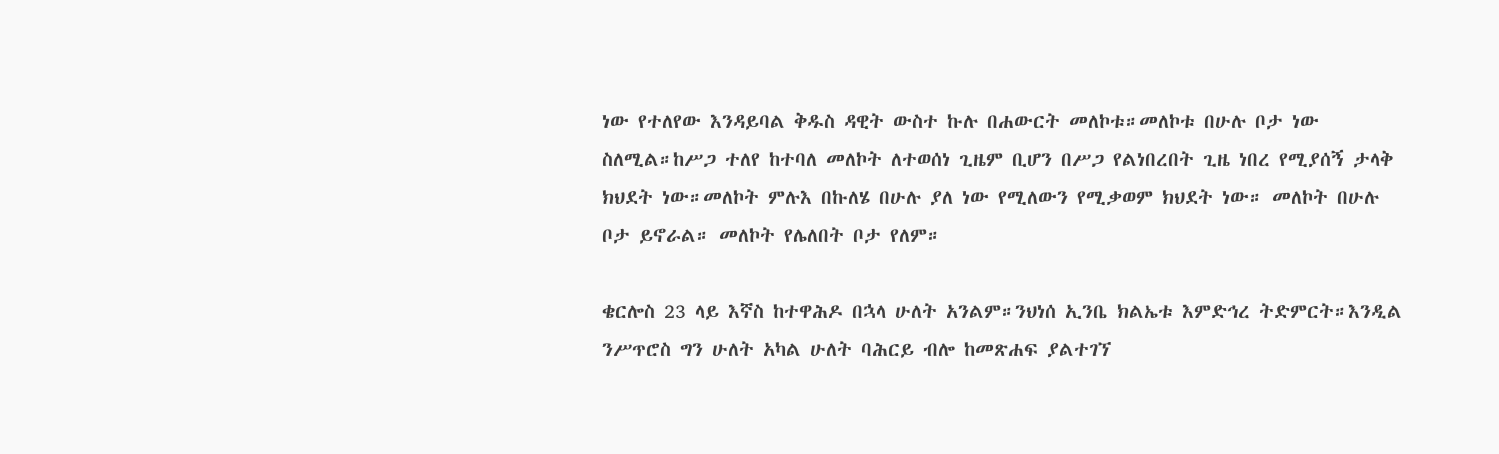ነው የተለየው እንዳይባል ቅዱስ ዳዊት ውስተ ኩሉ በሐውርት መለኮቱ።መለኮቱ በሁሉ ቦታ ነው ስለሚል።ከሥጋ ተለየ ከተባለ መለኮት ለተወሰነ ጊዜም ቢሆን በሥጋ የልነበረበት ጊዜ ነበረ የሚያሰኝ ታላቅ ክህደት ነው።መለኮት ምሉእ በኩለሄ በሁሉ ያለ ነው የሚለውን የሚቃወም ክህደት ነው። መለኮት በሁሉ ቦታ ይኖራል። መለኮት የሌለበት ቦታ የለም።

ቄርሎስ 23 ላይ እኛስ ከተዋሕዶ በኋላ ሁለት አንልም።ንህነሰ ኢንቤ ክልኤቱ እምድኅረ ትድምርት።እንዲል ንሥጥሮስ ግን ሁለት አካል ሁለት ባሕርይ ብሎ ከመጽሐፍ ያልተገኘ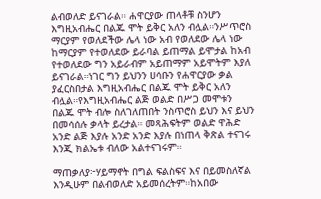ልብወለድ ይናገራል። ሐዋርያው ጠላቶቹ ስንሆን እግዚአብሔር በልጁ ሞት ይቅር አለን ብሏል።ንሥጥሮስ ማርያም የወለደችው ሌላ ነው አብ የወለደው ሌላ ነው ከማርያም የተወለደው ይራባል ይጠማል ይሞታል ከአብ የተወለደው ግን አይራብም አይጠማም አይሞትም እያለ ይናገራል።ነገር ግን ይህንን ሀሳቡን የሐዋርያው ቃል ያፈርስበታል እግዚአብሔር በልጁ ሞት ይቅር አለን ብሏል።የእግዚአብሔር ልጅ ወልድ በሥጋ መሞቱን በልጁ ሞት ብሎ ስለገለጠበት ንስጥሮስ ይህን እና ይህን በመሳሰሉ ቃላት ይረታል። መጻሕፍትም ወልድ ዋሕድ አንድ ልጅ እያሉ አንድ አንድ እያሉ በነጠላ ቅጽል ተናገሩ እንጂ ክልኤቱ ብለው አልተናገሩም።

ማጠቃለያ፦ሃይማኖት በግል ፍልስፍና እና በይመስለኛል እንዲሁም በልብወለድ አይመሰረትም።ከአበው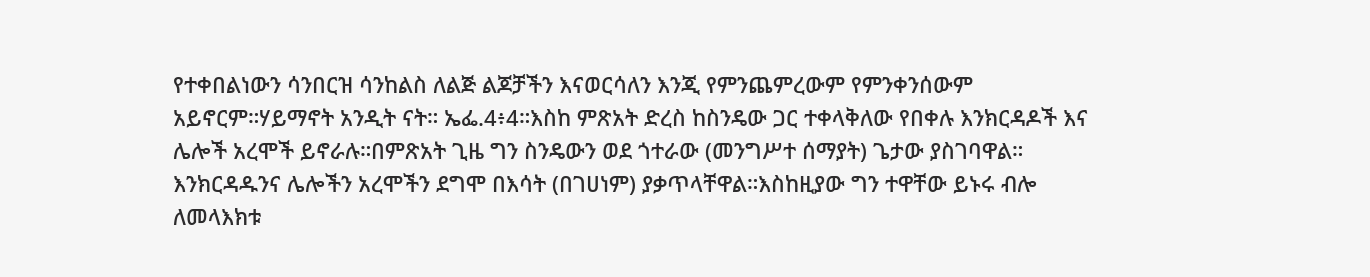የተቀበልነውን ሳንበርዝ ሳንከልስ ለልጅ ልጆቻችን እናወርሳለን እንጂ የምንጨምረውም የምንቀንሰውም አይኖርም።ሃይማኖት አንዲት ናት። ኤፌ.4፥4።እስከ ምጽአት ድረስ ከስንዴው ጋር ተቀላቅለው የበቀሉ እንክርዳዶች እና ሌሎች አረሞች ይኖራሉ።በምጽአት ጊዜ ግን ስንዴውን ወደ ጎተራው (መንግሥተ ሰማያት) ጌታው ያስገባዋል። እንክርዳዱንና ሌሎችን አረሞችን ደግሞ በእሳት (በገሀነም) ያቃጥላቸዋል።እስከዚያው ግን ተዋቸው ይኑሩ ብሎ ለመላእክቱ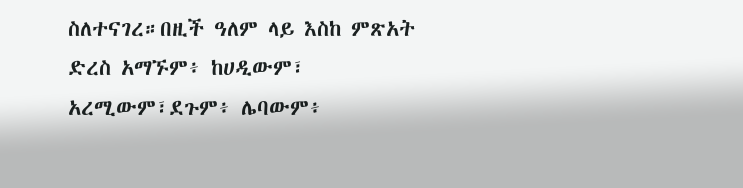ስለተናገረ።በዚች ዓለም ላይ እስከ ምጽአት ድረስ አማኙም፥ ከሀዲውም፣ አረሚውም፣ደጉም፥ ሌባውም፥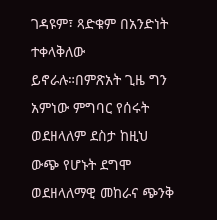ገዳዩም፣ ጻድቁም በአንድነት ተቀላቅለው ይኖራሉ።በምጽአት ጊዜ ግን አምነው ምግባር የሰሩት ወደዘላለም ደስታ ከዚህ ውጭ የሆኑት ደግሞ ወደዘላለማዊ መከራና ጭንቅ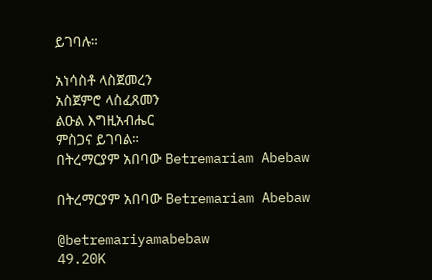ይገባሉ።

አነሳስቶ ላስጀመረን
አስጀምሮ ላስፈጸመን
ልዑል እግዚአብሔር
ምስጋና ይገባል።
በትረማርያም አበባው Betremariam Abebaw

በትረማርያም አበባው Betremariam Abebaw

@betremariyamabebaw
49.20K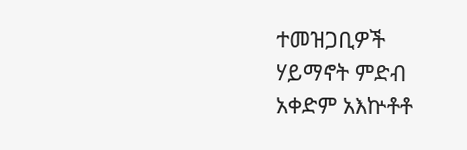ተመዝጋቢዎች
ሃይማኖት ምድብ
አቀድም አእኵቶቶ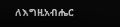ለእግዚአብሔር